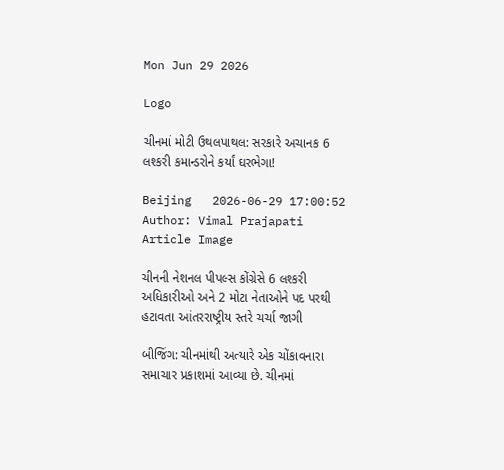Mon Jun 29 2026

Logo

ચીનમાં મોટી ઉથલપાથલ: સરકારે અચાનક 6 લશ્કરી કમાન્ડરોને કર્યાં ઘરભેગા!

Beijing   2026-06-29 17:00:52
Author: Vimal Prajapati
Article Image

ચીનની નેશનલ પીપલ્સ કોંગ્રેસે 6 લશ્કરી અધિકારીઓ અને 2 મોટા નેતાઓને પદ પરથી હટાવતા આંતરરાષ્ટ્રીય સ્તરે ચર્ચા જાગી

બીજિંગ: ચીનમાંથી અત્યારે એક ચોંકાવનારા સમાચાર પ્રકાશમાં આવ્યા છે. ચીનમાં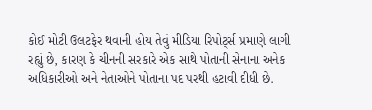કોઈ મોટી ઉલટફેર થવાની હોય તેવું મીડિયા રિપોર્ટ્સ પ્રમાણે લાગી રહ્યું છે, કારણ કે ચીનની સરકારે એક સાથે પોતાની સેનાના અનેક અધિકારીઓ અને નેતાઓને પોતાના પદ પરથી હટાવી દીધી છે.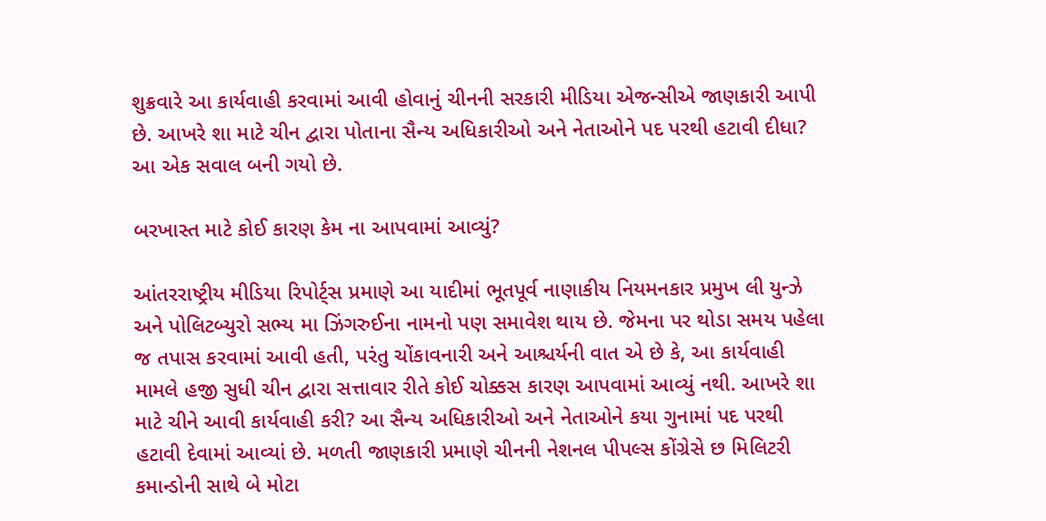શુક્રવારે આ કાર્યવાહી કરવામાં આવી હોવાનું ચીનની સરકારી મીડિયા એજન્સીએ જાણકારી આપી છે. આખરે શા માટે ચીન દ્વારા પોતાના સૈન્ય અધિકારીઓ અને નેતાઓને પદ પરથી હટાવી દીધા? આ એક સવાલ બની ગયો છે.

બરખાસ્ત માટે કોઈ કારણ કેમ ના આપવામાં આવ્યું?

આંતરરાષ્ટ્રીય મીડિયા રિપોર્ટ્સ પ્રમાણે આ યાદીમાં ભૂતપૂર્વ નાણાકીય નિયમનકાર પ્રમુખ લી યુન્ઝે અને પોલિટબ્યુરો સભ્ય મા ઝિંગરુઈના નામનો પણ સમાવેશ થાય છે. જેમના પર થોડા સમય પહેલા જ તપાસ કરવામાં આવી હતી, પરંતુ ચોંકાવનારી અને આશ્ચર્યની વાત એ છે કે, આ કાર્યવાહી મામલે હજી સુધી ચીન દ્વારા સત્તાવાર રીતે કોઈ ચોક્કસ કારણ આપવામાં આવ્યું નથી. આખરે શા માટે ચીને આવી કાર્યવાહી કરી? આ સૈન્ય અધિકારીઓ અને નેતાઓને કયા ગુનામાં પદ પરથી હટાવી દેવામાં આવ્યાં છે. મળતી જાણકારી પ્રમાણે ચીનની નેશનલ પીપલ્સ કોંગ્રેસે છ મિલિટરી કમાન્ડોની સાથે બે મોટા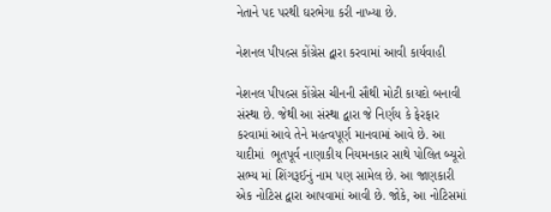નેતાને પદ પરથી ઘરભેગા કરી નાખ્યા છે.

નેશનલ પીપલ્સ કોંગ્રેસ દ્વારા કરવામાં આવી કાર્યવાહી

નેશનલ પીપલ્સ કોંગ્રેસ ચીનની સૌથી મોટી કાયદો બનાવી સંસ્થા છે. જેથી આ સંસ્થા દ્વારા જે નિર્ણય કે ફેરફાર કરવામાં આવે તેને મહત્વપૂર્ણ માનવામાં આવે છે. આ યાદીમાં  ભૂતપૂર્વ નાણાકીય નિયમનકાર સાથે પોલિત બ્યૂરો સભ્ય માં શિંગરૂઈનું નામ પણ સામેલ છે. આ જાણકારી એક નોટિસ દ્વારા આપવામાં આવી છે. જોકે, આ નોટિસમાં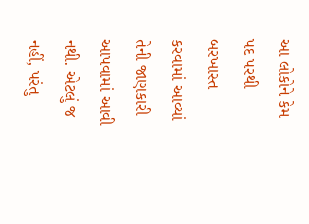આ લોકોને કેમ પદ પરથી બરખાસ્ત કરવામાં આવ્યાં તેની જાણકારી આપવામાં આવી નથી. એટલું જ નહીં, પરંતુ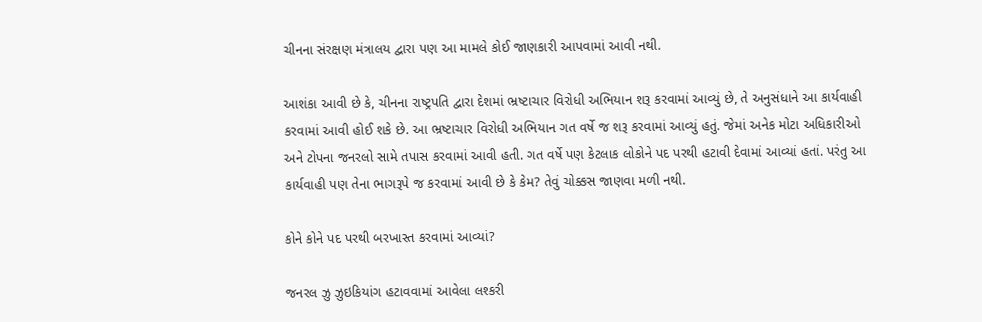ચીનના સંરક્ષણ મંત્રાલય દ્વારા પણ આ મામલે કોઈ જાણકારી આપવામાં આવી નથી.

આશંકા આવી છે કે, ચીનના રાષ્ટ્રપતિ દ્વારા દેશમાં ભ્રષ્ટાચાર વિરોધી અભિયાન શરૂ કરવામાં આવ્યું છે, તે અનુસંધાને આ કાર્યવાહી કરવામાં આવી હોઈ શકે છે. આ ભ્રષ્ટાચાર વિરોધી અભિયાન ગત વર્ષે જ શરૂ કરવામાં આવ્યું હતું. જેમાં અનેક મોટા અધિકારીઓ અને ટોપના જનરલો સામે તપાસ કરવામાં આવી હતી. ગત વર્ષે પણ કેટલાક લોકોને પદ પરથી હટાવી દેવામાં આવ્યાં હતાં. પરંતુ આ કાર્યવાહી પણ તેના ભાગરૂપે જ કરવામાં આવી છે કે કેમ? તેવું ચોક્કસ જાણવા મળી નથી.

કોને કોને પદ પરથી બરખાસ્ત કરવામાં આવ્યાં?

જનરલ ઝુ ઝુઇકિયાંગ હટાવવામાં આવેલા લશ્કરી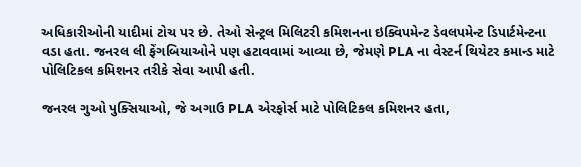અધિકારીઓની યાદીમાં ટોચ પર છે. તેઓ સેન્ટ્રલ મિલિટરી કમિશનના ઇક્વિપમેન્ટ ડેવલપમેન્ટ ડિપાર્ટમેન્ટના વડા હતા. જનરલ લી ફેંગબિયાઓને પણ હટાવવામાં આવ્યા છે, જેમણે PLA ના વેસ્ટર્ન થિયેટર કમાન્ડ માટે પોલિટિકલ કમિશનર તરીકે સેવા આપી હતી.

જનરલ ગુઓ પુક્સિયાઓ, જે અગાઉ PLA એરફોર્સ માટે પોલિટિકલ કમિશનર હતા,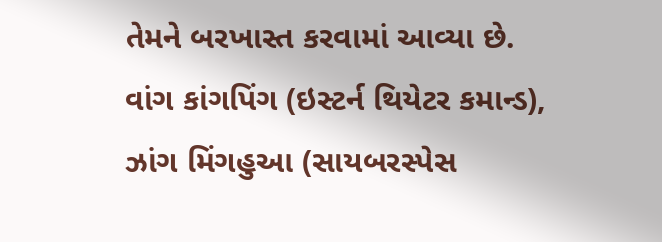તેમને બરખાસ્ત કરવામાં આવ્યા છે. વાંગ કાંગપિંગ (ઇસ્ટર્ન થિયેટર કમાન્ડ), ઝાંગ મિંગહુઆ (સાયબરસ્પેસ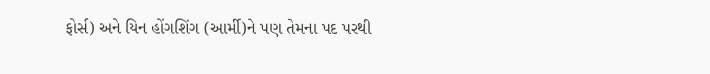ફોર્સ) અને યિન હોંગશિંગ (આર્મી)ને પણ તેમના પદ પરથી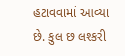હટાવવામાં આવ્યા છે. કુલ છ લશ્કરી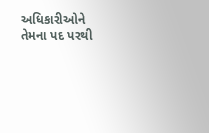અધિકારીઓને તેમના પદ પરથી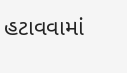હટાવવામાં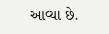આવ્યા છે.